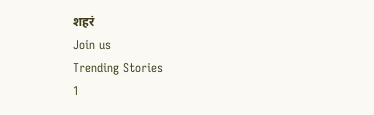शहरं
Join us
Trending Stories
1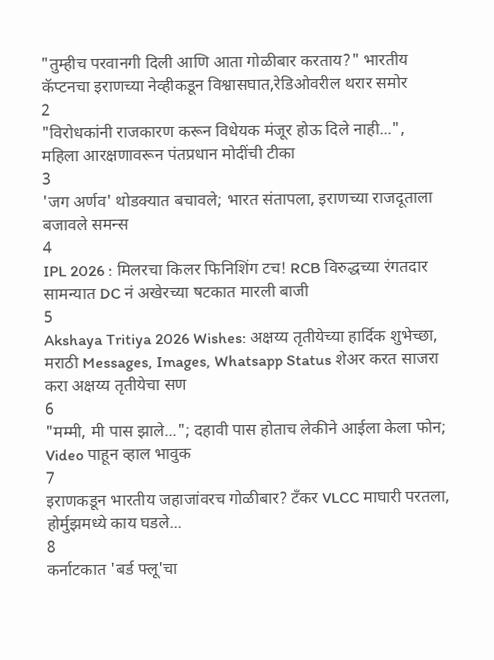"तुम्हीच परवानगी दिली आणि आता गोळीबार करताय?" भारतीय कॅप्टनचा इराणच्या नेव्हीकडून विश्वासघात,रेडिओवरील थरार समोर
2
"विरोधकांनी राजकारण करून विधेयक मंजूर होऊ दिले नाही...", महिला आरक्षणावरून पंतप्रधान मोदींची टीका
3
'जग अर्णव' थोडक्यात बचावले; भारत संतापला, इराणच्या राजदूताला बजावले समन्स
4
IPL 2026 : मिलरचा किलर फिनिशिंग टच! RCB विरुद्धच्या रंगतदार सामन्यात DC नं अखेरच्या षटकात मारली बाजी
5
Akshaya Tritiya 2026 Wishes: अक्षय्य तृतीयेच्या हार्दिक शुभेच्छा, मराठी Messages, Images, Whatsapp Status शेअर करत साजरा करा अक्षय्य तृतीयेचा सण
6
"मम्मी, मी पास झाले..."; दहावी पास होताच लेकीने आईला केला फोन; Video पाहून व्हाल भावुक
7
इराणकडून भारतीय जहाजांवरच गोळीबार? टँकर VLCC माघारी परतला, होर्मुझमध्ये काय घडले...
8
कर्नाटकात 'बर्ड फ्लू'चा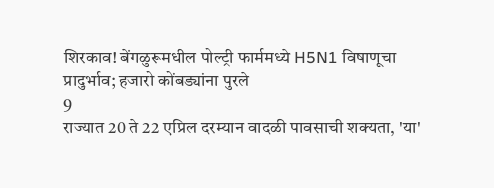शिरकाव! बेंगळुरूमधील पोल्ट्री फार्ममध्ये H5N1 विषाणूचा प्रादुर्भाव; हजारो कोंबड्यांना पुरले
9
राज्यात 20 ते 22 एप्रिल दरम्यान वादळी पावसाची शक्यता, 'या'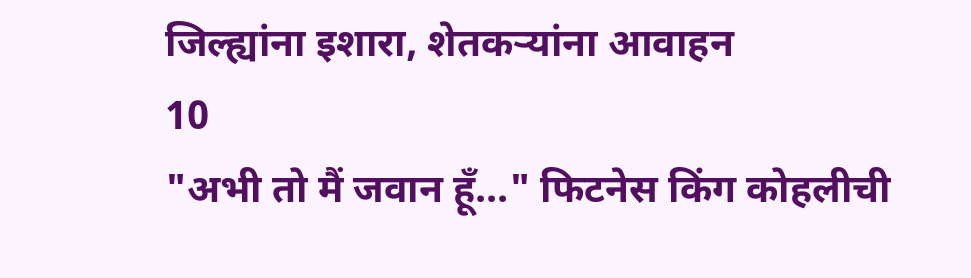जिल्ह्यांना इशारा, शेतकऱ्यांना आवाहन
10
"अभी तो मैं जवान हूँ..." फिटनेस किंग कोहलीची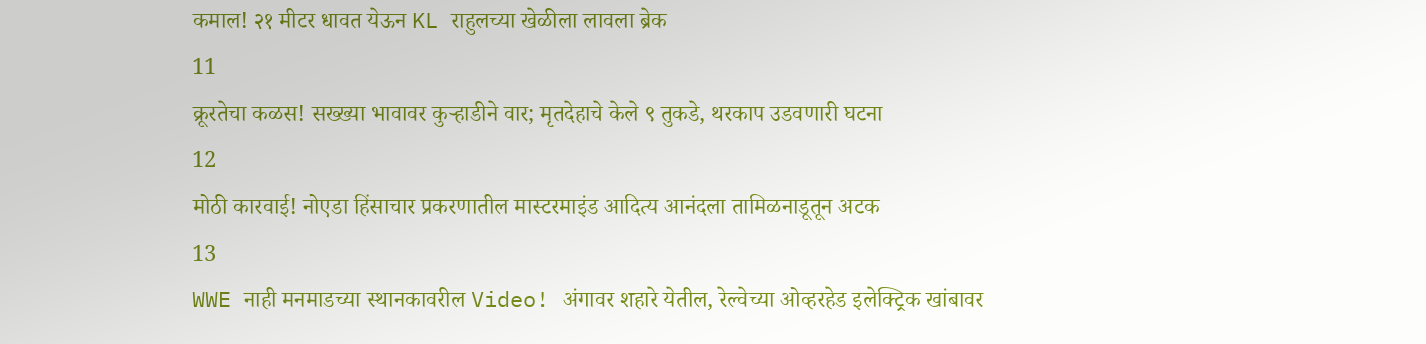कमाल! २१ मीटर धावत येऊन KL राहुलच्या खेळीला लावला ब्रेक
11
क्रूरतेचा कळस! सख्ख्या भावावर कुऱ्हाडीने वार; मृतदेहाचे केले ९ तुकडे, थरकाप उडवणारी घटना
12
मोठी कारवाई! नोएडा हिंसाचार प्रकरणातील मास्टरमाइंड आदित्य आनंदला तामिळनाडूतून अटक
13
WWE नाही मनमाडच्या स्थानकावरील Video! अंगावर शहारे येतील, रेल्वेच्या ओव्हरहेड इलेक्ट्रिक खांबावर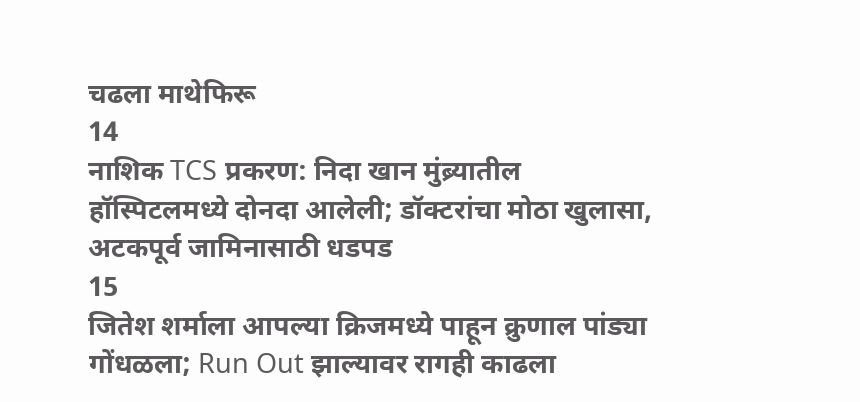चढला माथेफिरू
14
नाशिक TCS प्रकरण: निदा खान मुंब्र्यातील हॉस्पिटलमध्ये दोनदा आलेली; डॉक्टरांचा मोठा खुलासा, अटकपूर्व जामिनासाठी धडपड
15
जितेश शर्माला आपल्या क्रिजमध्ये पाहून क्रुणाल पांड्या गोंधळला; Run Out झाल्यावर रागही काढला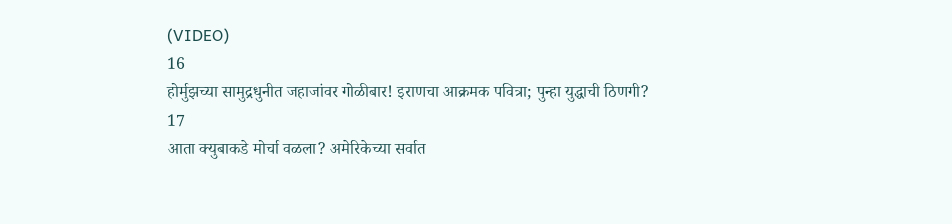(VIDEO)
16
होर्मुझच्या सामुद्रधुनीत जहाजांवर गोळीबार! इराणचा आक्रमक पवित्रा; पुन्हा युद्धाची ठिणगी?
17
आता क्युबाकडे मोर्चा वळला? अमेरिकेच्या सर्वात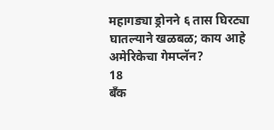महागड्या ड्रोनने ६ तास घिरट्या घातल्याने खळबळ; काय आहे अमेरिकेचा गेमप्लॅन?
18
बँक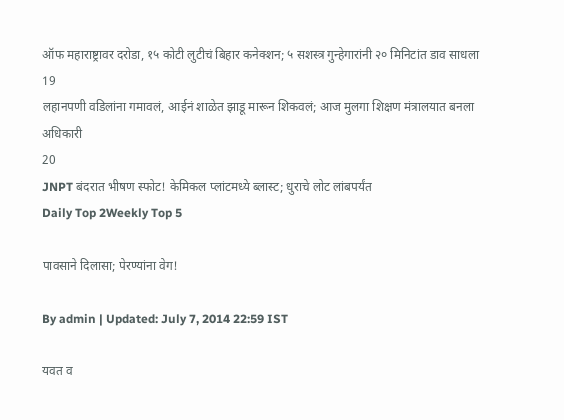ऑफ महाराष्ट्रावर दरोडा, १५ कोटी लुटीचं बिहार कनेक्शन; ५ सशस्त्र गुन्हेगारांनी २० मिनिटांत डाव साधला
19
लहानपणी वडिलांना गमावलं, आईनं शाळेत झाडू मारून शिकवलं; आज मुलगा शिक्षण मंत्रालयात बनला अधिकारी
20
JNPT बंदरात भीषण स्फोट! केमिकल प्लांटमध्ये ब्लास्ट; धुराचे लोट लांबपर्यंत
Daily Top 2Weekly Top 5

पावसाने दिलासा; पेरण्यांना वेग!

By admin | Updated: July 7, 2014 22:59 IST

यवत व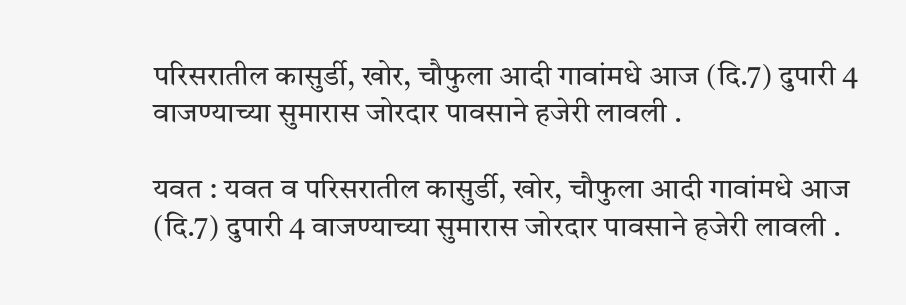परिसरातील कासुर्डी, खोर, चौफुला आदी गावांमधे आज (दि.7) दुपारी 4 वाजण्याच्या सुमारास जोरदार पावसाने हजेरी लावली .

यवत : यवत व परिसरातील कासुर्डी, खोर, चौफुला आदी गावांमधे आज (दि.7) दुपारी 4 वाजण्याच्या सुमारास जोरदार पावसाने हजेरी लावली .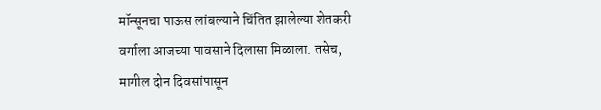मॉन्सूनचा पाऊस लांबल्याने चिंतित झालेल्या शेतकरी वर्गाला आजच्या पावसाने दिलासा मिळाला. तसेच, मागील दोन दिवसांपासून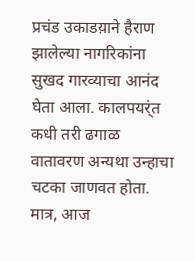प्रचंड उकाडय़ाने हैराण झालेल्या नागरिकांना सुखद गारव्याचा आनंद  घेता आला. कालपयर्ंत कधी तरी ढगाळ वातावरण अन्यथा उन्हाचा चटका जाणवत होता. मात्र, आज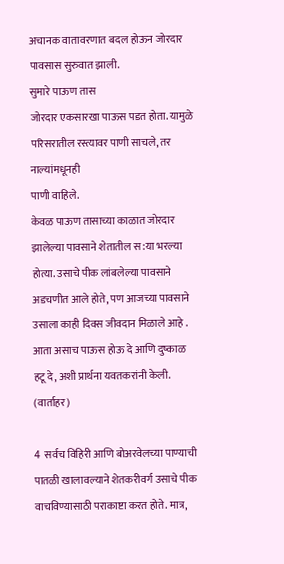अचानक वातावरणात बदल होऊन जोरदार पावसास सुरुवात झाली.
सुमारे पाऊण तास
जोरदार एकसारखा पाऊस पडत होता. यामुळे परिसरातील रस्त्यावर पाणी साचले, तर नाल्यांमधूनही
पाणी वाहिले.
केवळ पाऊण तासाच्या काळात जोरदार झालेल्या पावसाने शेतातील स:या भरल्या होत्या. उसाचे पीक लांबलेल्या पावसाने अडचणीत आले होते, पण आजच्या पावसाने उसाला काही दिवस जीवदान मिळाले आहे . आता असाच पाऊस होऊ दे आणि दुष्काळ हटू दे, अशी प्रार्थना यवतकरांनी केली. (वार्ताहर)

4  सर्वच विहिरी आणि बोअरवेलच्या पाण्याची पातळी खालावल्याने शेतकरीवर्ग उसाचे पीक वाचविण्यासाठी पराकाष्टा करत होते. मात्र,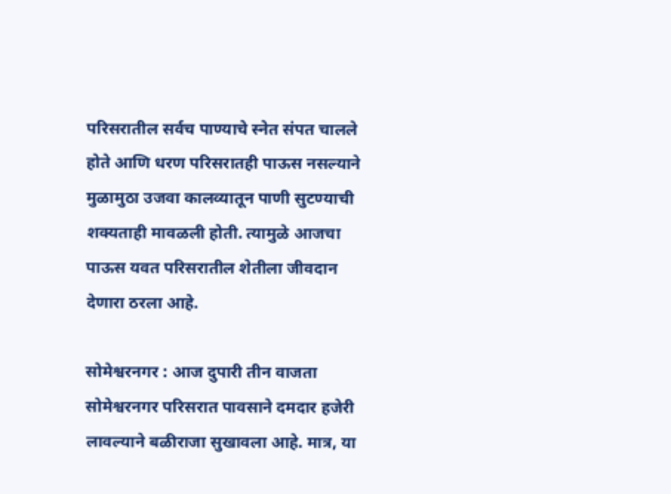परिसरातील सर्वच पाण्याचे स्नेत संपत चालले होते आणि धरण परिसरातही पाऊस नसल्याने मुळामुठा उजवा कालव्यातून पाणी सुटण्याची शक्यताही मावळली होती. त्यामुळे आजचा पाऊस यवत परिसरातील शेतीला जीवदान देणारा ठरला आहे.

सोमेश्वरनगर : आज दुपारी तीन वाजता सोमेश्वरनगर परिसरात पावसाने दमदार हजेरी लावल्याने बळीराजा सुखावला आहे. मात्र, या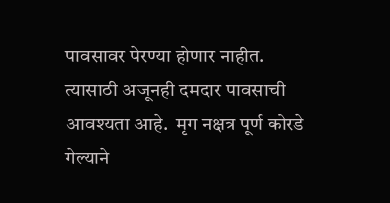पावसावर पेरण्या होणार नाहीत. त्यासाठी अजूनही दमदार पावसाची आवश्यता आहे.  मृग नक्षत्र पूर्ण कोरडे गेल्याने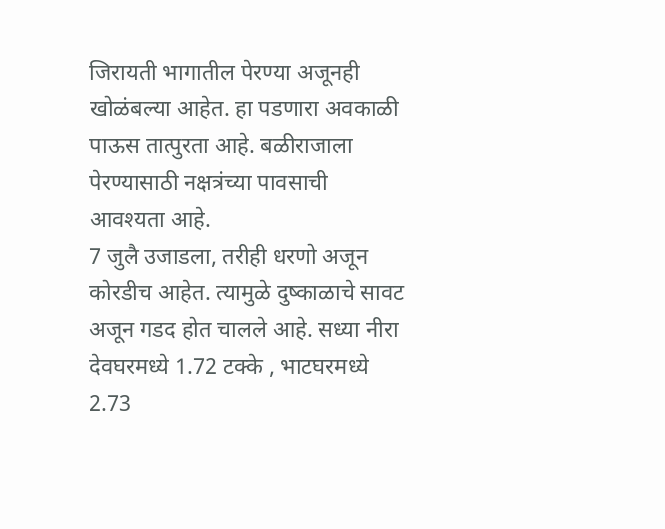जिरायती भागातील पेरण्या अजूनही खोळंबल्या आहेत. हा पडणारा अवकाळी पाऊस तात्पुरता आहे. बळीराजाला पेरण्यासाठी नक्षत्रंच्या पावसाची आवश्यता आहे.
7 जुलै उजाडला, तरीही धरणो अजून कोरडीच आहेत. त्यामुळे दुष्काळाचे सावट अजून गडद होत चालले आहे. सध्या नीरा देवघरमध्ये 1.72 टक्के , भाटघरमध्ये 2.73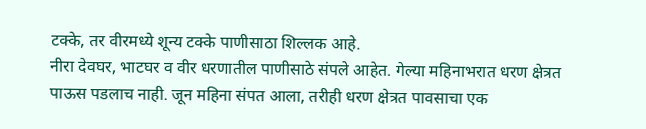टक्के, तर वीरमध्ये शून्य टक्के पाणीसाठा शिल्लक आहे.
नीरा देवघर, भाटघर व वीर धरणातील पाणीसाठे संपले आहेत. गेल्या महिनाभरात धरण क्षेत्रत पाऊस पडलाच नाही. जून महिना संपत आला, तरीही धरण क्षेत्रत पावसाचा एक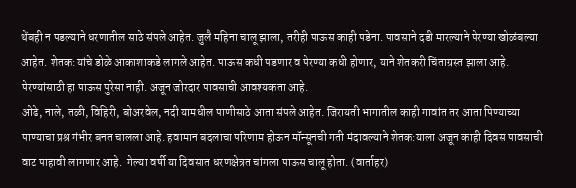थेंबही न पडल्याने धरणातील साठे संपले आहेत. जुलै महिना चालू झाला, तरीही पाऊस काही पडेना. पावसाने दडी मारल्याने पेरण्या खोळंबल्या आहेत. शेतक:यांचे डोळे आकाशाकडे लागले आहेत. पाऊस कधी पडणार व पेरण्या कधी होणार, याने शेतकरी चिंताग्रस्त झाला आहे. पेरण्यांसाठी हा पाऊस पुरेसा नाही. अजून जोरदार पावसाची आवश्यकता आहे.
ओढे, नाले, तळी, विहिरी, बोअरवेल, नदी यामधील पाणीसाठे आता संपले आहेत. जिरायती भागातील काही गावांत तर आता पिण्याच्या पाण्याचा प्रश्र गंभीर बनत चालला आहे. हवामान बदलाचा परिणाम होऊन मॉन्सूनची गती मंदावल्याने शेतक:याला अजून काही दिवस पावसाची वाट पाहावी लागणार आहे.  गेल्या वर्षी या दिवसात धरणक्षेत्रत चांगला पाऊस चालू होता. (वार्ताहर)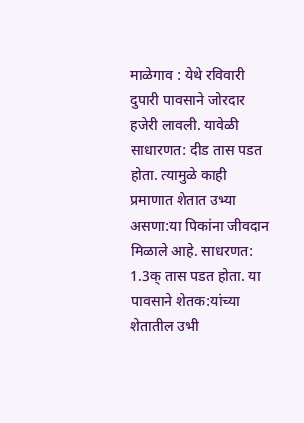माळेगाव : येथे रविवारी दुपारी पावसाने जोरदार हजेरी लावली. यावेळी साधारणत: दीड तास पडत होता. त्यामुळे काही प्रमाणात शेतात उभ्या असणा:या पिकांना जीवदान मिळाले आहे. साधरणत: 1.3क् तास पडत होता. या पावसाने शेतक:यांच्या शेतातील उभी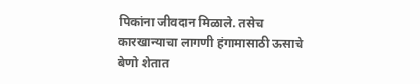पिकांना जीवदान मिळाले. तसेच कारखान्याचा लागणी हंगामासाठी ऊसाचे बेणो शेतात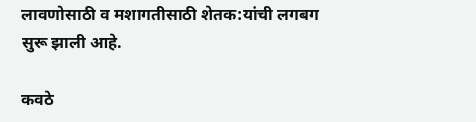लावणोसाठी व मशागतीसाठी शेतक:यांची लगबग सुरू झाली आहे.

कवठे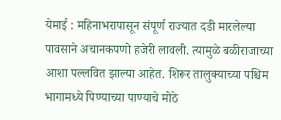येमाई : महिनाभरापासून संपूर्ण राज्यात दडी मारलेल्या पावसाने अचानकपणो हजेरी लावली. त्यामुळे बळीराजाच्या आशा पल्लवित झाल्या आहेत. शिरूर तालुक्याच्या पश्चिम भागामध्ये पिण्याच्या पाण्याचे मोठे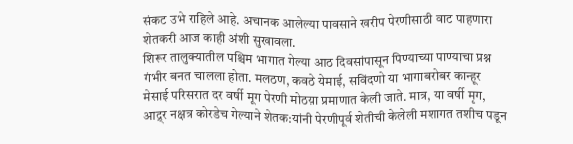संकट उभे राहिले आहे. अचानक आलेल्या पावसाने खरीप पेरणीसाठी वाट पाहणारा शेतकरी आज काही अंशी सुखावला.
शिरूर तालुक्यातील पश्चिम भागात गेल्या आठ दिवसांपासून पिण्याच्या पाण्याचा प्रश्न गंभीर बनत चालला होता. मलठण, कवठे येमाई, सविंदणो या भागाबरोबर कान्हूर मेसाई परिसरात दर वर्षी मूग पेरणी मोठय़ा प्रमाणात केली जाते. मात्र, या वर्षी मृग, आद्र्र नक्षत्र कोरडेच गेल्याने शेतक:यांनी पेरणीपूर्व शेतीची केलेली मशागत तशीच पडून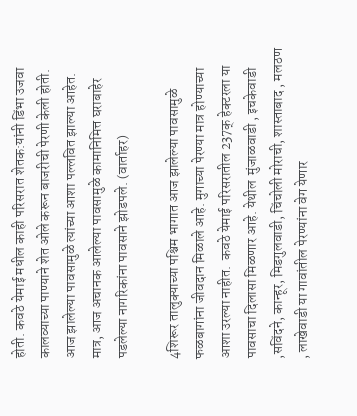होती. कवठे येमाई मधील काही परिसरात शेतक:यांनी डिंभा उजवा कालव्याच्या पाण्याने शेत ओले करून बाजरीची पेरणी केली होती. आज झालेल्या पावसामुळे त्यांच्या आशा पल्लवित झाल्या आहेत.
मात्र, आज अचानक आलेल्या पावसामुळे कामानिमित्त घराबाहेर पडलेल्या नागरिकांना पावसाने झोडपले. (वार्ताहर)

4शिरूर तालुक्याच्या पश्चिम भागात आज झालेल्या पावसामुळे फळबागांना जीवदान मिळाले आहे. मुगाच्या पेरण्या मात्र होण्याच्या आशा उरल्या नाहीत.  कवठे येमाई परिसरातील 237क् हेक्टरला या पावसाचा दिलासा मिळणार आहे. येथील  मुंजाळवाडी , इचकेवाडी ,सविंदने, कान्हूर, मिडगुलवाडी, चिंचोली मोराची, शास्ताबाद , मलठण   , लाखेवाडी या गावांतील पेरण्यांना वेग येणार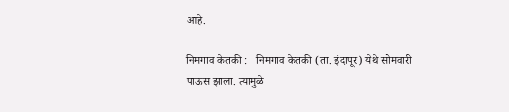आहे.

निमगाव केतकी :   निमगाव केतकी (ता. इंदापूर) येथे सोमवारी पाऊस झाला. त्यामुळे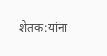शेतक:यांना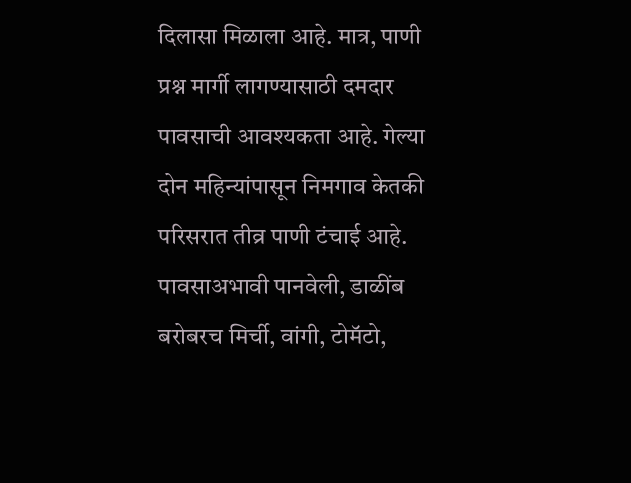दिलासा मिळाला आहे. मात्र, पाणी प्रश्न मार्गी लागण्यासाठी दमदार पावसाची आवश्यकता आहे. गेल्या दोन महिन्यांपासून निमगाव केतकी परिसरात तीव्र पाणी टंचाई आहे. पावसाअभावी पानवेली, डाळींब बरोबरच मिर्ची, वांगी, टोमॅटो,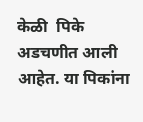केळी  पिके अडचणीत आली आहेत. या पिकांना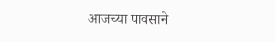आजच्या पावसाने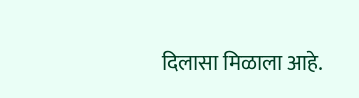दिलासा मिळाला आहे.